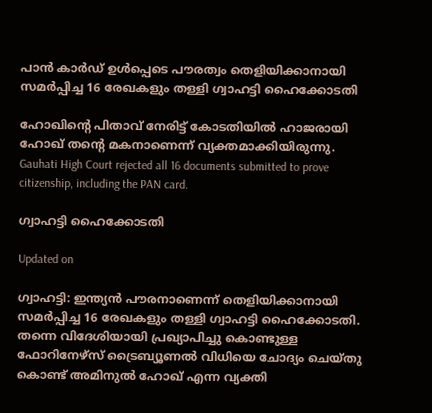പാൻ കാർഡ് ഉൾപ്പെടെ പൗരത്വം തെളിയിക്കാനായി സമർപ്പിച്ച‌ 16 രേഖകളും തള്ളി ഗ്വാഹട്ടി ഹൈക്കോടതി

ഹോഖിന്‍റെ പിതാവ് നേരിട്ട് കോടതിയിൽ ഹാജരായി ഹോഖ് തന്‍റെ മകനാണെന്ന് വ്യക്തമാക്കിയിരുന്നു.
Gauhati High Court rejected all 16 documents submitted to prove citizenship, including the PAN card.

ഗ്വാഹട്ടി ഹൈക്കോടതി

Updated on

ഗ്വാഹട്ടി: ഇന്ത്യൻ പൗരനാണെന്ന് തെളിയിക്കാനായി സമർപ്പിച്ച 16 രേഖകളും തള്ളി ഗ്വാഹട്ടി ഹൈക്കോടതി. തന്നെ വിദേശിയായി പ്രഖ്യാപിച്ചു കൊണ്ടുള്ള ഫോറിനേഴ്സ് ട്രൈബ്യൂണൽ വിധിയെ ചോദ്യം ചെയ്തു കൊണ്ട് അമിനുൽ ഹോഖ് എന്ന വ്യക്തി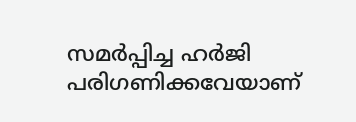സമർപ്പിച്ച ഹർജി പരിഗണിക്കവേയാണ്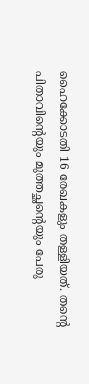ഹൈക്കോടതി 16 രേഖകളും തള്ളിയത്. തന്‍റെ പിതാവിന്‍റെയും മുത്തച്ഛന്‍റെയും പേരു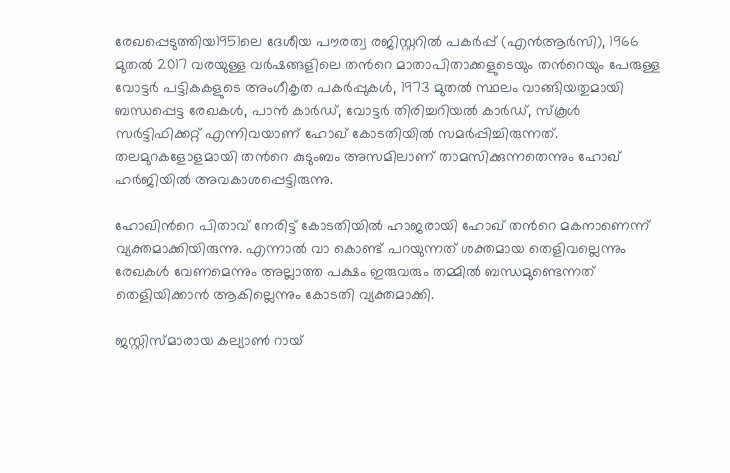രേഖപ്പെടുത്തിയ1951ലെ ദേശീയ പൗരത്വ രജിസ്റ്ററിൽ പകർപ്പ് (എൻആർസി), 1966 മുതൽ 2017 വരയുള്ള വർഷങ്ങളിലെ തന്‍റെ മാതാപിതാക്കളുടെയും തന്‍റെയും പേരുള്ള വോട്ടർ പട്ടികകളുടെ അംഗീകൃത പകർപ്പുകൾ, 1973 മുതൽ സ്ഥലം വാങ്ങിയതുമായി ബന്ധപ്പെട്ട രേഖകൾ, പാൻ കാർഡ്, വോട്ടർ തിരിച്ചറിയൽ കാർഡ്, സ്കൂൾ സർട്ടിഫിക്കറ്റ് എന്നിവയാണ് ഹോഖ് കോടതിയിൽ സമർപ്പിച്ചിരുന്നത്. തലമുറകളോളമായി തന്‍റെ കുടുംബം അസമിലാണ് താമസിക്കുന്നതെന്നും ഹോഖ് ഹർജിയിൽ അവകാശപ്പെട്ടിരുന്നു.

ഹോഖിന്‍റെ പിതാവ് നേരിട്ട് കോടതിയിൽ ഹാജരായി ഹോഖ് തന്‍റെ മകനാണെന്ന് വ്യക്തമാക്കിയിരുന്നു. എന്നാൽ വാ കൊണ്ട് പറയുന്നത് ശക്തമായ തെളിവല്ലെന്നും രേഖകൾ വേണമെന്നും അല്ലാത്ത പക്ഷം ഇരുവരും തമ്മിൽ ബന്ധമുണ്ടെന്നത് തെളിയിക്കാൻ ആകില്ലെന്നും കോടതി വ്യക്തമാക്കി.

ജസ്റ്റിസ്മാരായ കല്യാൺ റായ്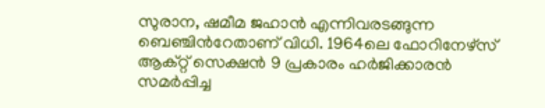സുരാന, ഷമീമ ജഹാൻ എന്നിവരടങ്ങുന്ന ബെഞ്ചിന്‍റേതാണ് വിധി. 1964ലെ ഫോറിനേഴ്സ് ആക്റ്റ് സെക്ഷൻ 9 പ്രകാരം ഹർജിക്കാരൻ സമർപ്പിച്ച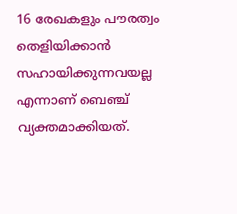16 രേഖകളും പൗരത്വം തെളിയിക്കാൻ സഹായിക്കുന്നവയല്ല എന്നാണ് ബെഞ്ച് വ്യക്തമാക്കിയത്.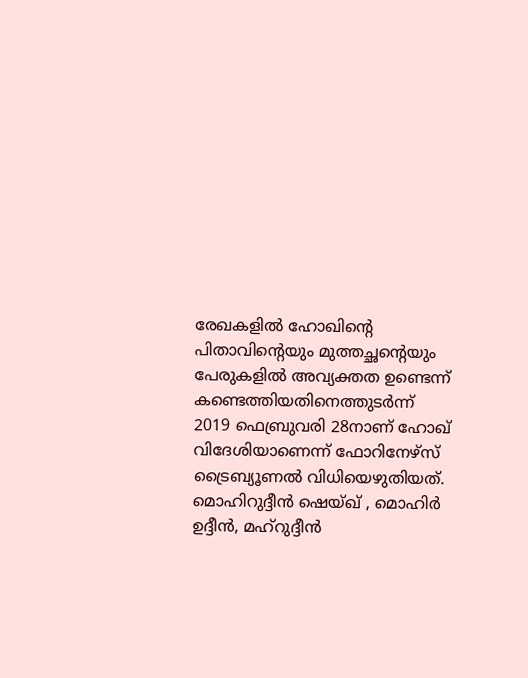രേഖകളിൽ ഹോഖിന്‍റെ പിതാവിന്‍റെയും മുത്തച്ഛന്‍റെയും പേരുകളിൽ അവ്യക്തത ഉണ്ടെന്ന് കണ്ടെത്തിയതിനെത്തുടർന്ന് 2019 ഫെബ്രുവരി 28നാണ് ഹോഖ് വിദേശിയാണെന്ന് ഫോറിനേഴ്സ് ട്രൈബ്യൂണൽ വിധിയെഴുതിയത്. മൊഹിറുദ്ദീൻ ഷെയ്ഖ് , മൊഹിർ ഉദ്ദീൻ, മഹ്റുദ്ദീൻ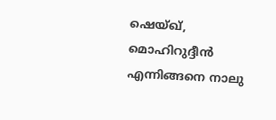ഷെയ്ഖ്, മൊഹിറുദ്ദീൻ എന്നിങ്ങനെ നാലു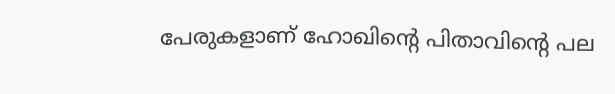പേരുകളാണ് ഹോഖിന്‍റെ പിതാവിന്‍റെ പല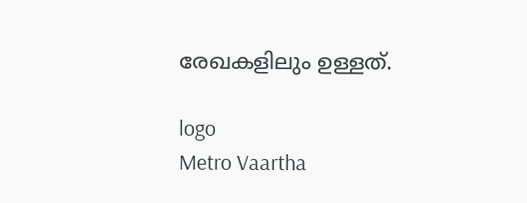രേഖകളിലും ഉള്ളത്.

logo
Metro Vaartha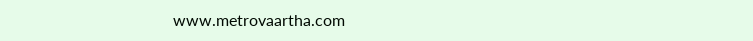www.metrovaartha.com